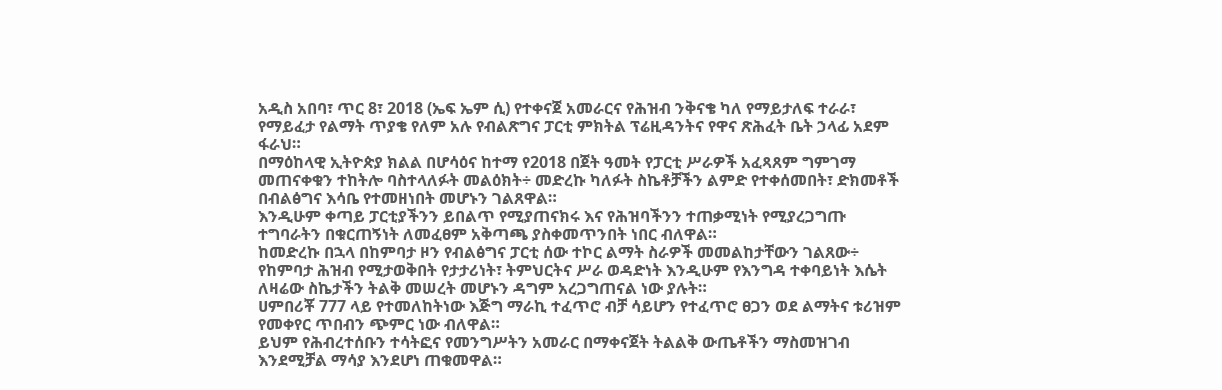አዲስ አበባ፣ ጥር 8፣ 2018 (ኤፍ ኤም ሲ) የተቀናጀ አመራርና የሕዝብ ንቅናቄ ካለ የማይታለፍ ተራራ፣ የማይፈታ የልማት ጥያቄ የለም አሉ የብልጽግና ፓርቲ ምክትል ፕሬዚዳንትና የዋና ጽሕፈት ቤት ኃላፊ አደም ፋራህ።
በማዕከላዊ ኢትዮጵያ ክልል በሆሳዕና ከተማ የ2018 በጀት ዓመት የፓርቲ ሥራዎች አፈጻጸም ግምገማ መጠናቀቁን ተከትሎ ባስተላለፉት መልዕክት÷ መድረኩ ካለፉት ስኬቶቻችን ልምድ የተቀሰመበት፣ ድክመቶች በብልፅግና እሳቤ የተመዘነበት መሆኑን ገልጸዋል።
እንዲሁም ቀጣይ ፓርቲያችንን ይበልጥ የሚያጠናክሩ እና የሕዝባችንን ተጠቃሚነት የሚያረጋግጡ ተግባራትን በቁርጠኝነት ለመፈፀም አቅጣጫ ያስቀመጥንበት ነበር ብለዋል።
ከመድረኩ በኋላ በከምባታ ዞን የብልፅግና ፓርቲ ሰው ተኮር ልማት ስራዎች መመልከታቸውን ገልጸው÷ የከምባታ ሕዝብ የሚታወቅበት የታታሪነት፣ ትምህርትና ሥራ ወዳድነት እንዲሁም የእንግዳ ተቀባይነት እሴት ለዛሬው ስኬታችን ትልቅ መሠረት መሆኑን ዳግም አረጋግጠናል ነው ያሉት።
ሀምበሪቾ 777 ላይ የተመለከትነው እጅግ ማራኪ ተፈጥሮ ብቻ ሳይሆን የተፈጥሮ ፀጋን ወደ ልማትና ቱሪዝም የመቀየር ጥበብን ጭምር ነው ብለዋል።
ይህም የሕብረተሰቡን ተሳትፎና የመንግሥትን አመራር በማቀናጀት ትልልቅ ውጤቶችን ማስመዝገብ እንደሚቻል ማሳያ እንደሆነ ጠቁመዋል።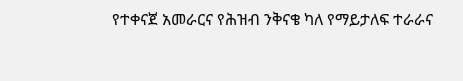የተቀናጀ አመራርና የሕዝብ ንቅናቄ ካለ የማይታለፍ ተራራና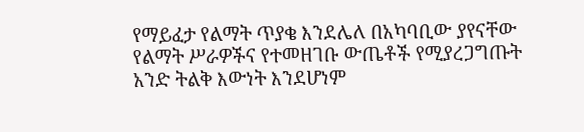የማይፈታ የልማት ጥያቄ እንደሌለ በአካባቢው ያየናቸው የልማት ሥራዎችና የተመዘገቡ ውጤቶች የሚያረጋግጡት አንድ ትልቅ እውነት እንደሆነም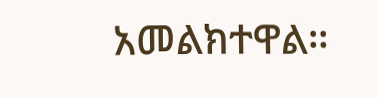አመልክተዋል።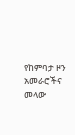የከምባታ ዞን አመራሮችና መላው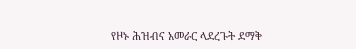የዞኑ ሕዝብና አመራር ላደረጉት ደማቅ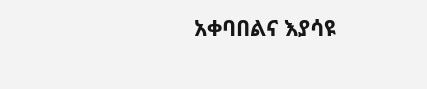አቀባበልና እያሳዩ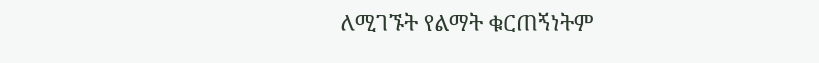ለሚገኙት የልማት ቁርጠኝነትም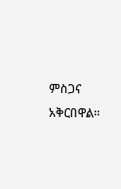ምስጋና አቅርበዋል።